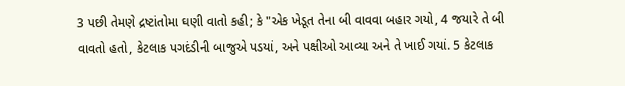3 પછી તેમણે દ્રષ્ટાંતોમા ઘણી વાતો કહી; કે "એક ખેડૂત તેના બી વાવવા બહાર ગયો, 4 જયારે તે બી વાવતો હતો, કેટલાક પગદંડીની બાજુએ પડયાં, અને પક્ષીઓ આવ્યા અને તે ખાઈ ગયાં. 5 કેટલાક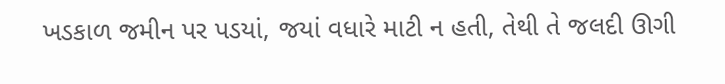ખડકાળ જમીન પર પડયાં, જયાં વધારે માટી ન હતી, તેથી તે જલદી ઊગી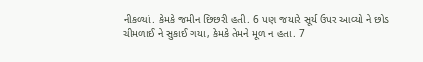નીકળ્યાં. કેમકે જમીન છિછરી હતી. 6 પણ જયારે સૂર્ય ઉપર આવ્યો ને છોડ ચીમળાઈ ને સુકાઈ ગયા, કેમકે તેમને મૂળ ન હતા. 7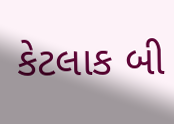કેટલાક બી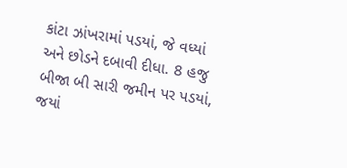કાંટા ઝાંખરામાં પડયાં, જે વધ્યાં અને છોડને દબાવી દીધા. 8 હજુ બીજા બી સારી જમીન પર પડયાં, જયાં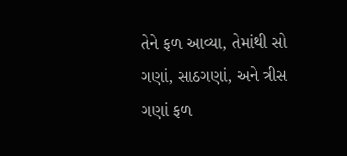તેને ફળ આવ્યા, તેમાંથી સો ગણાં, સાઠગણાં, અને ત્રીસ ગણાં ફળ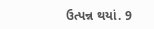ઉત્પન્ન થયાં. 9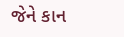જેને કાન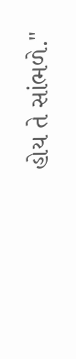હોય તે સાંભળે."